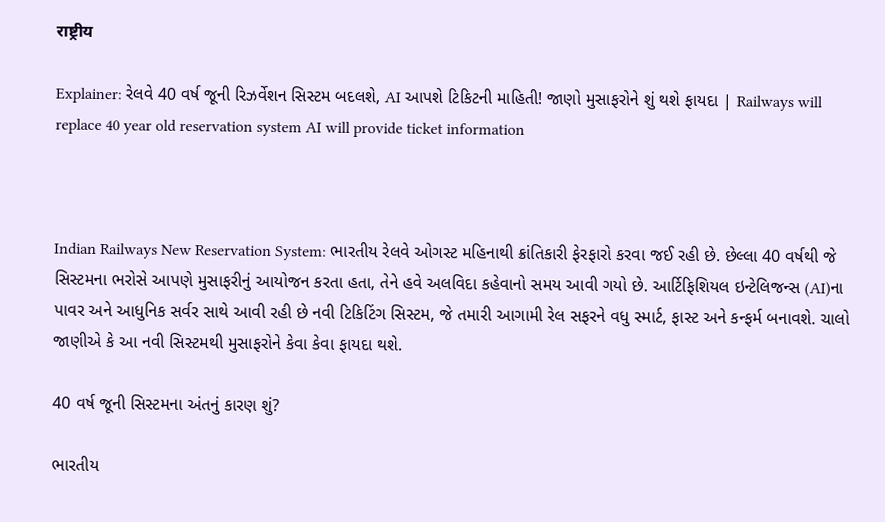राष्ट्रीय

Explainer: રેલવે 40 વર્ષ જૂની રિઝર્વેશન સિસ્ટમ બદલશે, AI આપશે ટિકિટની માહિતી! જાણો મુસાફરોને શું થશે ફાયદા | Railways will replace 40 year old reservation system AI will provide ticket information



Indian Railways New Reservation System: ભારતીય રેલવે ઓગસ્ટ મહિનાથી ક્રાંતિકારી ફેરફારો કરવા જઈ રહી છે. છેલ્લા 40 વર્ષથી જે સિસ્ટમના ભરોસે આપણે મુસાફરીનું આયોજન કરતા હતા, તેને હવે અલવિદા કહેવાનો સમય આવી ગયો છે. આર્ટિફિશિયલ ઇન્ટેલિજન્સ (AI)ના પાવર અને આધુનિક સર્વર સાથે આવી રહી છે નવી ટિકિટિંગ સિસ્ટમ, જે તમારી આગામી રેલ સફરને વધુ સ્માર્ટ, ફાસ્ટ અને કન્ફર્મ બનાવશે. ચાલો જાણીએ કે આ નવી સિસ્ટમથી મુસાફરોને કેવા કેવા ફાયદા થશે.

40 વર્ષ જૂની સિસ્ટમના અંતનું કારણ શું?

ભારતીય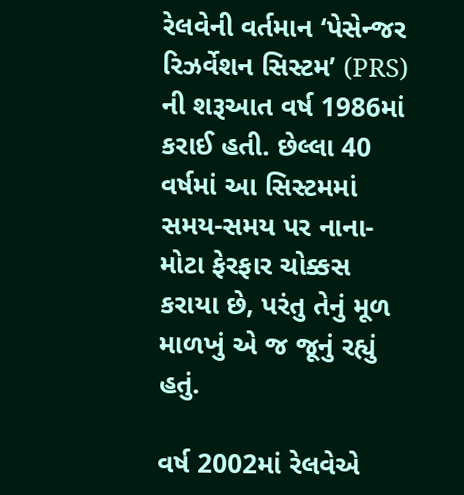રેલવેની વર્તમાન ‘પેસેન્જર રિઝર્વેશન સિસ્ટમ’ (PRS) ની શરૂઆત વર્ષ 1986માં કરાઈ હતી. છેલ્લા 40 વર્ષમાં આ સિસ્ટમમાં સમય-સમય પર નાના-મોટા ફેરફાર ચોક્કસ કરાયા છે, પરંતુ તેનું મૂળ માળખું એ જ જૂનું રહ્યું હતું.

વર્ષ 2002માં રેલવેએ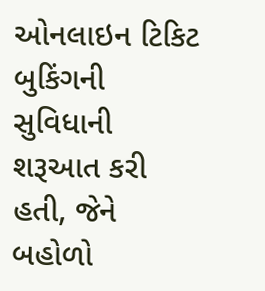ઓનલાઇન ટિકિટ બુકિંગની સુવિધાની શરૂઆત કરી હતી, જેને બહોળો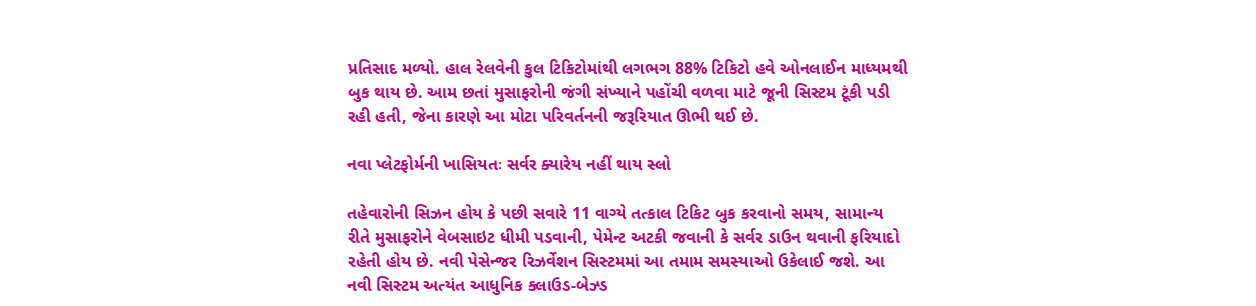પ્રતિસાદ મળ્યો. હાલ રેલવેની કુલ ટિકિટોમાંથી લગભગ 88% ટિકિટો હવે ઓનલાઈન માધ્યમથી બુક થાય છે. આમ છતાં મુસાફરોની જંગી સંખ્યાને પહોંચી વળવા માટે જૂની સિસ્ટમ ટૂંકી પડી રહી હતી, જેના કારણે આ મોટા પરિવર્તનની જરૂરિયાત ઊભી થઈ છે.

નવા પ્લેટફોર્મની ખાસિયતઃ સર્વર ક્યારેય નહીં થાય સ્લો

તહેવારોની સિઝન હોય કે પછી સવારે 11 વાગ્યે તત્કાલ ટિકિટ બુક કરવાનો સમય, સામાન્ય રીતે મુસાફરોને વેબસાઇટ ધીમી પડવાની, પેમેન્ટ અટકી જવાની કે સર્વર ડાઉન થવાની ફરિયાદો રહેતી હોય છે. નવી પેસેન્જર રિઝર્વેશન સિસ્ટમમાં આ તમામ સમસ્યાઓ ઉકેલાઈ જશે. આ નવી સિસ્ટમ અત્યંત આધુનિક ક્લાઉડ-બેઝ્ડ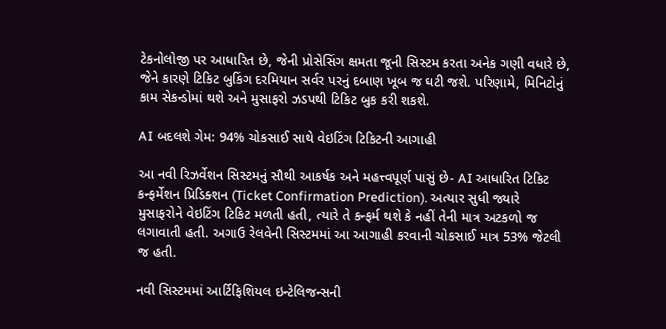ટેકનોલોજી પર આધારિત છે, જેની પ્રોસેસિંગ ક્ષમતા જૂની સિસ્ટમ કરતા અનેક ગણી વધારે છે, જેને કારણે ટિકિટ બુકિંગ દરમિયાન સર્વર પરનું દબાણ ખૂબ જ ઘટી જશે. પરિણામે, મિનિટોનું કામ સેકન્ડોમાં થશે અને મુસાફરો ઝડપથી ટિકિટ બુક કરી શકશે.

AI બદલશે ગેમ: 94% ચોકસાઈ સાથે વેઇટિંગ ટિકિટની આગાહી

આ નવી રિઝર્વેશન સિસ્ટમનું સૌથી આકર્ષક અને મહત્ત્વપૂર્ણ પાસું છે- AI આધારિત ટિકિટ કન્ફર્મેશન પ્રિડિક્શન (Ticket Confirmation Prediction). અત્યાર સુધી જ્યારે મુસાફરોને વેઇટિંગ ટિકિટ મળતી હતી, ત્યારે તે કન્ફર્મ થશે કે નહીં તેની માત્ર અટકળો જ લગાવાતી હતી. અગાઉ રેલવેની સિસ્ટમમાં આ આગાહી કરવાની ચોકસાઈ માત્ર 53% જેટલી જ હતી.

નવી સિસ્ટમમાં આર્ટિફિશિયલ ઇન્ટેલિજન્સની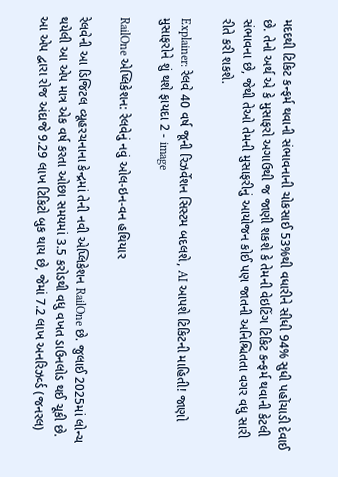મદદથી ટિકિટ કન્ફર્મ થવાની સંભાવનાની ચોકસાઈ 53%થી વધારીને સીધી 94% સુધી પહોંચાડી દેવાઈ છે. તેનો અર્થ એ કે મુસાફરો અગાઉથી જ જાણી શકશે કે તેમની વેઇટિંગ ટિકિટ કન્ફર્મ થવાની કેટલી સંભાવના છે, જેથી તેઓ તેમની મુસાફરીનું આયોજન કોઈ પણ જાતની અનિશ્ચિતતા વગર વધુ સારી રીતે કરી શકશે.

Explainer: રેલવે 40 વર્ષ જૂની રિઝર્વેશન સિસ્ટમ બદલશે, AI આપશે ટિકિટની માહિતી! જાણો મુસાફરોને શું થશે ફાયદા 2 - image

RailOne એપ્લિકેશન: રેલવેનું નવું ઓલ-ઇન-વન હથિયાર

રેલવેની આ ડિજિટલ વ્યૂહરચનાના કેન્દ્રમાં તેની નવી એપ્લિકેશન RailOne છે. જુલાઈ 2025માં લોન્ચ થયેલી આ એપ માત્ર એક વર્ષ કરતા ઓછા સમયમાં 3.5 કરોડથી વધુ વખત ડાઉનલોડ થઈ ચૂકી છે. આ એપ દ્વારા રોજ અંદાજે 9.29 લાખ ટિકિટો બુક થાય છે, જેમાં 7.2 લાખ અનરિઝર્વ્ડ (જનરલ)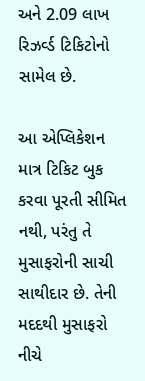અને 2.09 લાખ રિઝર્વ્ડ ટિકિટોનો સામેલ છે.

આ એપ્લિકેશન માત્ર ટિકિટ બુક કરવા પૂરતી સીમિત નથી, પરંતુ તે મુસાફરોની સાચી સાથીદાર છે. તેની મદદથી મુસાફરો નીચે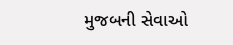મુજબની સેવાઓ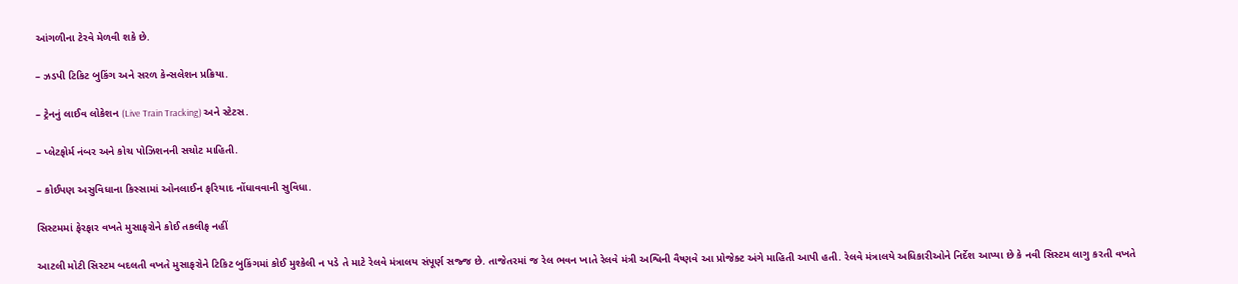આંગળીના ટેરવે મેળવી શકે છે.

– ઝડપી ટિકિટ બુકિંગ અને સરળ કેન્સલેશન પ્રક્રિયા.

– ટ્રેનનું લાઈવ લોકેશન (Live Train Tracking) અને સ્ટેટસ.

– પ્લેટફોર્મ નંબર અને કોચ પોઝિશનની સચોટ માહિતી.

– કોઈપણ અસુવિધાના કિસ્સામાં ઓનલાઈન ફરિયાદ નોંધાવવાની સુવિધા.

સિસ્ટમમાં ફેરફાર વખતે મુસાફરોને કોઈ તકલીફ નહીં

આટલી મોટી સિસ્ટમ બદલતી વખતે મુસાફરોને ટિકિટ બુકિંગમાં કોઈ મુશ્કેલી ન પડે તે માટે રેલવે મંત્રાલય સંપૂર્ણ સજ્જ છે. તાજેતરમાં જ રેલ ભવન ખાતે રેલવે મંત્રી અશ્વિની વૈષ્ણવે આ પ્રોજેક્ટ અંગે માહિતી આપી હતી. રેલવે મંત્રાલયે અધિકારીઓને નિર્દેશ આપ્યા છે કે નવી સિસ્ટમ લાગુ કરતી વખતે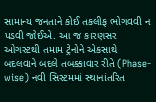સામાન્ય જનતાને કોઈ તકલીફ ભોગવવી ન પડવી જોઈએ. આ જ કારણસર ઓગસ્ટથી તમામ ટ્રેનોને એકસાથે બદલવાને બદલે તબક્કાવાર રીતે (Phase-wise) નવી સિસ્ટમમાં સ્થાનાંતરિત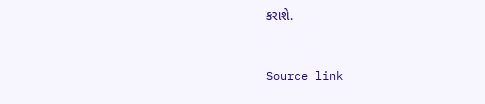કરાશે.



Source link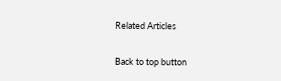Related Articles

Back to top button